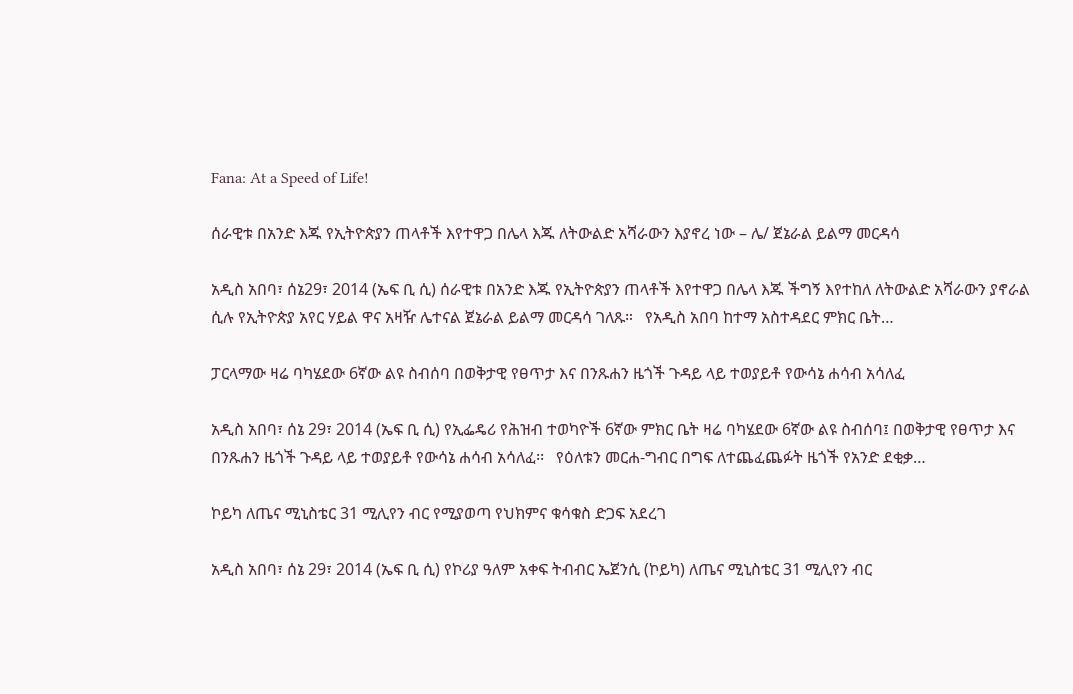Fana: At a Speed of Life!

ሰራዊቱ በአንድ እጁ የኢትዮጵያን ጠላቶች እየተዋጋ በሌላ እጁ ለትውልድ አሻራውን እያኖረ ነው – ሌ/ ጀኔራል ይልማ መርዳሳ

አዲስ አበባ፣ ሰኔ29፣ 2014 (ኤፍ ቢ ሲ) ሰራዊቱ በአንድ እጁ የኢትዮጵያን ጠላቶች እየተዋጋ በሌላ እጁ ችግኝ እየተከለ ለትውልድ አሻራውን ያኖራል ሲሉ የኢትዮጵያ አየር ሃይል ዋና አዛዥ ሌተናል ጀኔራል ይልማ መርዳሳ ገለጹ።   የአዲስ አበባ ከተማ አስተዳደር ምክር ቤት…

ፓርላማው ዛሬ ባካሄደው 6ኛው ልዩ ስብሰባ በወቅታዊ የፀጥታ እና በንጹሐን ዜጎች ጉዳይ ላይ ተወያይቶ የውሳኔ ሐሳብ አሳለፈ

አዲስ አበባ፣ ሰኔ 29፣ 2014 (ኤፍ ቢ ሲ) የኢፌዴሪ የሕዝብ ተወካዮች 6ኛው ምክር ቤት ዛሬ ባካሄደው 6ኛው ልዩ ስብሰባ፤ በወቅታዊ የፀጥታ እና በንጹሐን ዜጎች ጉዳይ ላይ ተወያይቶ የውሳኔ ሐሳብ አሳለፈ፡፡   የዕለቱን መርሐ-ግብር በግፍ ለተጨፈጨፉት ዜጎች የአንድ ደቂቃ…

ኮይካ ለጤና ሚኒስቴር 31 ሚሊየን ብር የሚያወጣ የህክምና ቁሳቁስ ድጋፍ አደረገ

አዲስ አበባ፣ ሰኔ 29፣ 2014 (ኤፍ ቢ ሲ) የኮሪያ ዓለም አቀፍ ትብብር ኤጀንሲ (ኮይካ) ለጤና ሚኒስቴር 31 ሚሊየን ብር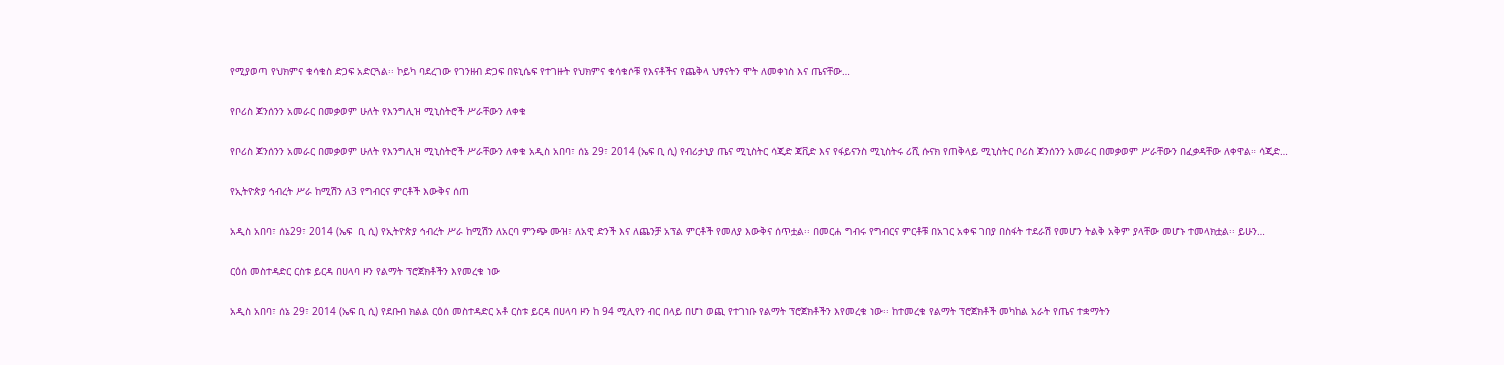የሚያወጣ የህክምና ቁሳቁስ ድጋፍ አድርጓል፡፡ ኮይካ ባደረገው የገንዘብ ድጋፍ በዩኒሴፍ የተገዙት የህክምና ቁሳቁሶቹ የእናቶችና የጨቅላ ህፃናትን ሞት ለመቀነስ እና ጤናቸው…

የቦሪስ ጆንሰንን አመራር በመቃወም ሁለት የእንግሊዝ ሚኒስትሮች ሥራቸውን ለቀቁ

የቦሪስ ጆንሰንን አመራር በመቃወም ሁለት የእንግሊዝ ሚኒስትሮች ሥራቸውን ለቀቁ አዲስ አበባ፣ ሰኔ 29፣ 2014 (ኤፍ ቢ ሲ) የብሪታኒያ ጤና ሚኒስትር ሳጂድ ጃቪድ እና የፋይናንስ ሚኒስትሩ ሪሺ ሱናክ የጠቅላይ ሚኒስትር ቦሪስ ጆንሰንን አመራር በመቃወም ሥራቸውን በፈቃዳቸው ለቀዋል። ሳጂድ…

የኢትዮጵያ ኅብረት ሥራ ከሚሽን ለ3 የግብርና ምርቶች እውቅና ሰጠ

አዲስ አበባ፣ ሰኔ29፣ 2014 (ኤፍ  ቢ ሲ) የኢትዮጵያ ኅብረት ሥራ ከሚሽን ለአርባ ምንጭ ሙዝ፣ ለአዊ ድንች እና ለጨንቻ አፕል ምርቶች የመለያ እውቅና ሰጥቷል፡፡ በመርሐ ግብሩ የግብርና ምርቶቹ በአገር አቀፍ ገበያ በስፋት ተደራሽ የመሆን ትልቅ አቅም ያላቸው መሆኑ ተመላክቷል፡፡ ይሁን…

ርዕሰ መስተዳድር ርስቱ ይርዳ በሀላባ ዞን የልማት ፕሮጀክቶችን እየመረቁ ነው

አዲስ አበባ፣ ሰኔ 29፣ 2014 (ኤፍ ቢ ሲ) የደቡብ ክልል ርዕሰ መስተዳድር አቶ ርስቱ ይርዳ በሀላባ ዞን ከ 94 ሚሊየን ብር በላይ በሆነ ወጪ የተገነቡ የልማት ፕሮጀክቶችን እየመረቁ ነው፡፡ ከተመረቁ የልማት ፕሮጀክቶች መካከል አራት የጤና ተቋማትን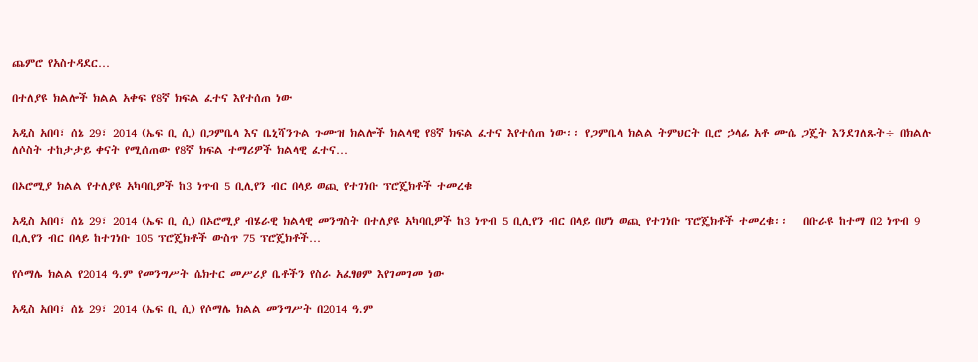ጨምሮ የአስተዳደር…

በተለያዩ ክልሎች ክልል አቀፍ የ8ኛ ክፍል ፈተና እየተሰጠ ነው

አዲስ አበባ፣ ሰኔ 29፣ 2014 (ኤፍ ቢ ሲ) በጋምቤላ እና ቤኒሻንጉል ጉሙዝ ክልሎች ክልላዊ የ8ኛ ክፍል ፈተና እየተሰጠ ነው፡፡ የጋምቤላ ክልል ትምህርት ቢሮ ኃላፊ አቶ ሙሴ ጋጄት እንደገለጹት÷ በክልሉ ለሶስት ተከታታይ ቀናት የሚሰጠው የ8ኛ ክፍል ተማሪዎች ክልላዊ ፈተና…

በኦሮሚያ ክልል የተለያዩ አካባቢዎች ከ3 ነጥብ 5 ቢሊየን ብር በላይ ወጪ የተገነቡ ፕሮጄክቶች ተመረቁ

አዲስ አበባ፣ ሰኔ 29፣ 2014 (ኤፍ ቢ ሲ) በኦሮሚያ ብሄራዊ ክልላዊ መንግስት በተለያዩ አካባቢዎች ከ3 ነጥብ 5 ቢሊየን ብር በላይ በሆነ ወጪ የተገነቡ ፕሮጄክቶች ተመረቁ፡፡   በቡራዩ ከተማ በ2 ነጥብ 9 ቢሊየን ብር በላይ ከተገነቡ 105 ፕሮጄክቶች ውስጥ 75 ፕሮጄክቶች…

የሶማሌ ክልል የ2014 ዓ.ም የመንግሥት ሴክተር መሥሪያ ቤቶችን የስራ አፈፃፀም እየገመገመ ነው

አዲስ አበባ፣ ሰኔ 29፣ 2014 (ኤፍ ቢ ሲ) የሶማሌ ክልል መንግሥት በ2014 ዓ.ም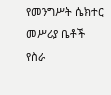የመንግሥት ሴክተር መሥሪያ ቤቶች የስራ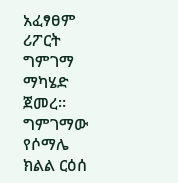አፈፃፀም ሪፖርት ግምገማ ማካሄድ ጀመረ፡፡ ግምገማው የሶማሌ ክልል ርዕሰ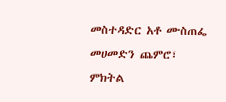መስተዳድር አቶ ሙስጠፌ መሀመድን ጨምሮ፣ ምክትል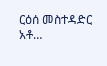ርዕሰ መስተዳድር አቶ…